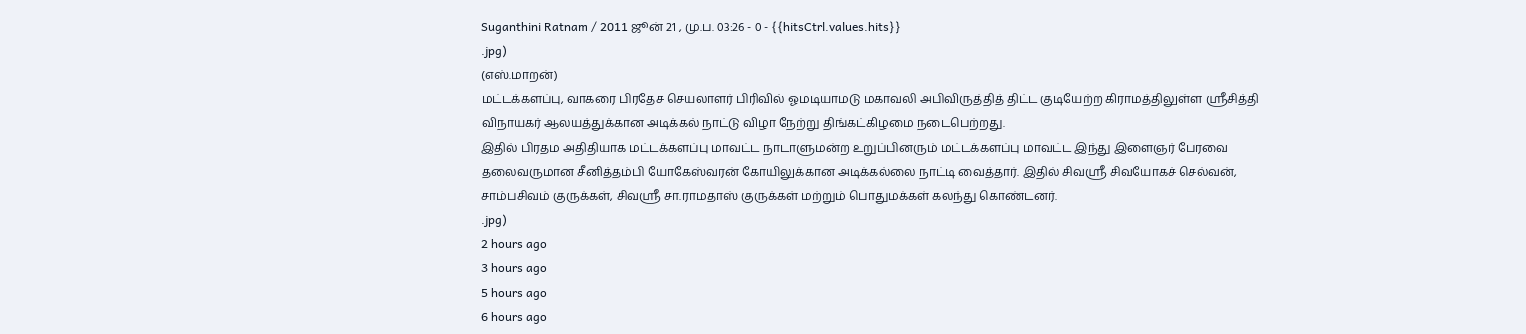Suganthini Ratnam / 2011 ஜூன் 21 , மு.ப. 03:26 - 0 - {{hitsCtrl.values.hits}}
.jpg)
(எஸ்.மாறன்)
மட்டக்களப்பு, வாகரை பிரதேச செயலாளர் பிரிவில் ஓமடியாமடு மகாவலி அபிவிருத்தித் திட்ட குடியேற்ற கிராமத்திலுள்ள ஸ்ரீசித்தி விநாயகர் ஆலயத்துக்கான அடிக்கல் நாட்டு விழா நேற்று திங்கட்கிழமை நடைபெற்றது.
இதில் பிரதம அதிதியாக மட்டக்களப்பு மாவட்ட நாடாளுமன்ற உறுப்பினரும் மட்டக்களப்பு மாவட்ட இந்து இளைஞர் பேரவை தலைவருமான சீனித்தம்பி யோகேஸ்வரன் கோயிலுக்கான அடிக்கல்லை நாட்டி வைத்தார். இதில் சிவஸ்ரீ சிவயோகச் செல்வன், சாம்பசிவம் குருக்கள், சிவஸ்ரீ சா.ராமதாஸ் குருக்கள் மற்றும் பொதுமக்கள் கலந்து கொண்டனர்.
.jpg)
2 hours ago
3 hours ago
5 hours ago
6 hours ago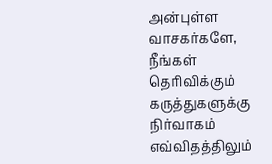அன்புள்ள வாசகர்களே,
நீங்கள் தெரிவிக்கும் கருத்துகளுக்கு நிர்வாகம் எவ்விதத்திலும்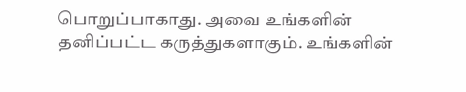பொறுப்பாகாது. அவை உங்களின் தனிப்பட்ட கருத்துகளாகும். உங்களின்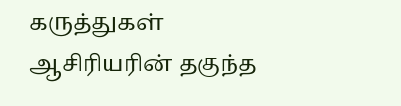கருத்துகள் ஆசிரியரின் தகுந்த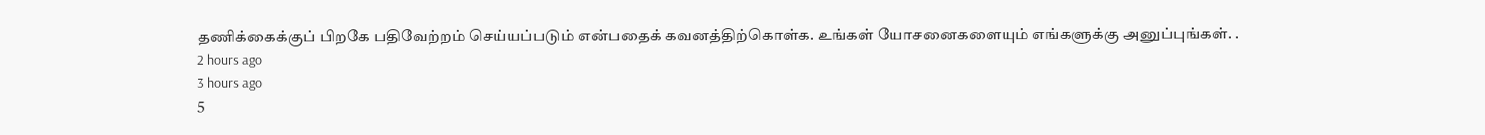தணிக்கைக்குப் பிறகே பதிவேற்றம் செய்யப்படும் என்பதைக் கவனத்திற்கொள்க. உங்கள் யோசனைகளையும் எங்களுக்கு அனுப்புங்கள். .
2 hours ago
3 hours ago
5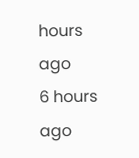hours ago
6 hours ago